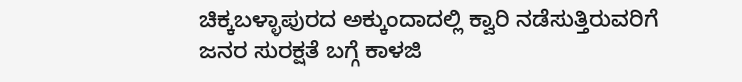ಚಿಕ್ಕಬಳ್ಳಾಪುರದ ಅಕ್ಕುಂದಾದಲ್ಲಿ ಕ್ವಾರಿ ನಡೆಸುತ್ತಿರುವರಿಗೆ ಜನರ ಸುರಕ್ಷತೆ ಬಗ್ಗೆ ಕಾಳಜಿ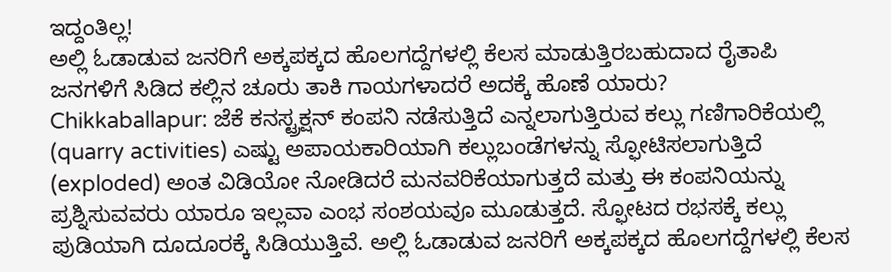ಇದ್ದಂತಿಲ್ಲ!
ಅಲ್ಲಿ ಓಡಾಡುವ ಜನರಿಗೆ ಅಕ್ಕಪಕ್ಕದ ಹೊಲಗದ್ದೆಗಳಲ್ಲಿ ಕೆಲಸ ಮಾಡುತ್ತಿರಬಹುದಾದ ರೈತಾಪಿ ಜನಗಳಿಗೆ ಸಿಡಿದ ಕಲ್ಲಿನ ಚೂರು ತಾಕಿ ಗಾಯಗಳಾದರೆ ಅದಕ್ಕೆ ಹೊಣೆ ಯಾರು?
Chikkaballapur: ಜೆಕೆ ಕನಸ್ಟ್ರಕ್ಷನ್ ಕಂಪನಿ ನಡೆಸುತ್ತಿದೆ ಎನ್ನಲಾಗುತ್ತಿರುವ ಕಲ್ಲು ಗಣಿಗಾರಿಕೆಯಲ್ಲಿ (quarry activities) ಎಷ್ಟು ಅಪಾಯಕಾರಿಯಾಗಿ ಕಲ್ಲುಬಂಡೆಗಳನ್ನು ಸ್ಫೋಟಿಸಲಾಗುತ್ತಿದೆ (exploded) ಅಂತ ವಿಡಿಯೋ ನೋಡಿದರೆ ಮನವರಿಕೆಯಾಗುತ್ತದೆ ಮತ್ತು ಈ ಕಂಪನಿಯನ್ನು ಪ್ರಶ್ನಿಸುವವರು ಯಾರೂ ಇಲ್ಲವಾ ಎಂಭ ಸಂಶಯವೂ ಮೂಡುತ್ತದೆ. ಸ್ಫೋಟದ ರಭಸಕ್ಕೆ ಕಲ್ಲು ಪುಡಿಯಾಗಿ ದೂದೂರಕ್ಕೆ ಸಿಡಿಯುತ್ತಿವೆ. ಅಲ್ಲಿ ಓಡಾಡುವ ಜನರಿಗೆ ಅಕ್ಕಪಕ್ಕದ ಹೊಲಗದ್ದೆಗಳಲ್ಲಿ ಕೆಲಸ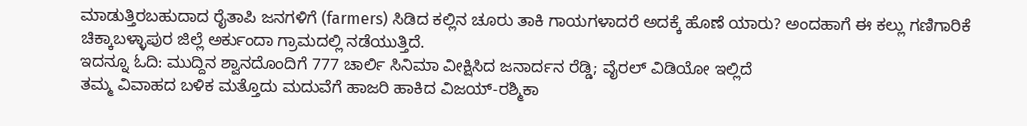ಮಾಡುತ್ತಿರಬಹುದಾದ ರೈತಾಪಿ ಜನಗಳಿಗೆ (farmers) ಸಿಡಿದ ಕಲ್ಲಿನ ಚೂರು ತಾಕಿ ಗಾಯಗಳಾದರೆ ಅದಕ್ಕೆ ಹೊಣೆ ಯಾರು? ಅಂದಹಾಗೆ ಈ ಕಲ್ಲು ಗಣಿಗಾರಿಕೆ ಚಿಕ್ಕಾಬಳ್ಳಾಪುರ ಜಿಲ್ಲೆ ಅರ್ಕುಂದಾ ಗ್ರಾಮದಲ್ಲಿ ನಡೆಯುತ್ತಿದೆ.
ಇದನ್ನೂ ಓದಿ: ಮುದ್ದಿನ ಶ್ವಾನದೊಂದಿಗೆ 777 ಚಾರ್ಲಿ ಸಿನಿಮಾ ವೀಕ್ಷಿಸಿದ ಜನಾರ್ದನ ರೆಡ್ಡಿ; ವೈರಲ್ ವಿಡಿಯೋ ಇಲ್ಲಿದೆ
ತಮ್ಮ ವಿವಾಹದ ಬಳಿಕ ಮತ್ತೊದು ಮದುವೆಗೆ ಹಾಜರಿ ಹಾಕಿದ ವಿಜಯ್-ರಶ್ಮಿಕಾ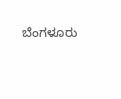ಬೆಂಗಳೂರು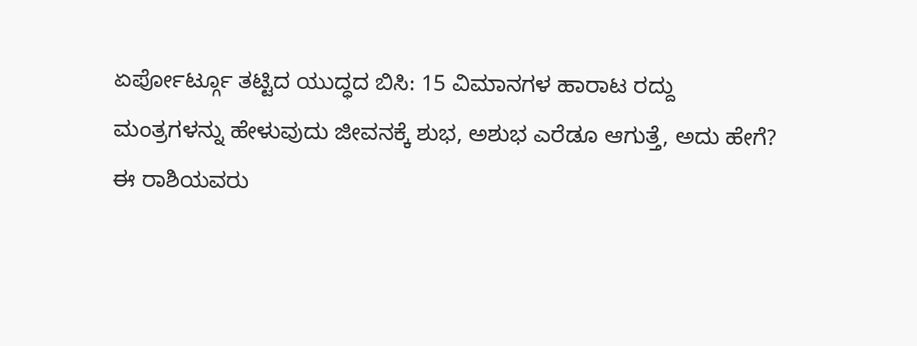ಏರ್ಪೋರ್ಟ್ಗೂ ತಟ್ಟಿದ ಯುದ್ಧದ ಬಿಸಿ: 15 ವಿಮಾನಗಳ ಹಾರಾಟ ರದ್ದು
ಮಂತ್ರಗಳನ್ನು ಹೇಳುವುದು ಜೀವನಕ್ಕೆ ಶುಭ, ಅಶುಭ ಎರೆಡೂ ಆಗುತ್ತೆ, ಅದು ಹೇಗೆ?
ಈ ರಾಶಿಯವರು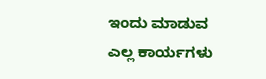ಇಂದು ಮಾಡುವ ಎಲ್ಲ ಕಾರ್ಯಗಳು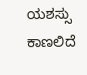ಯಶಸ್ಸು ಕಾಣಲಿದೆ